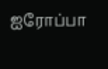ஐரோப்பா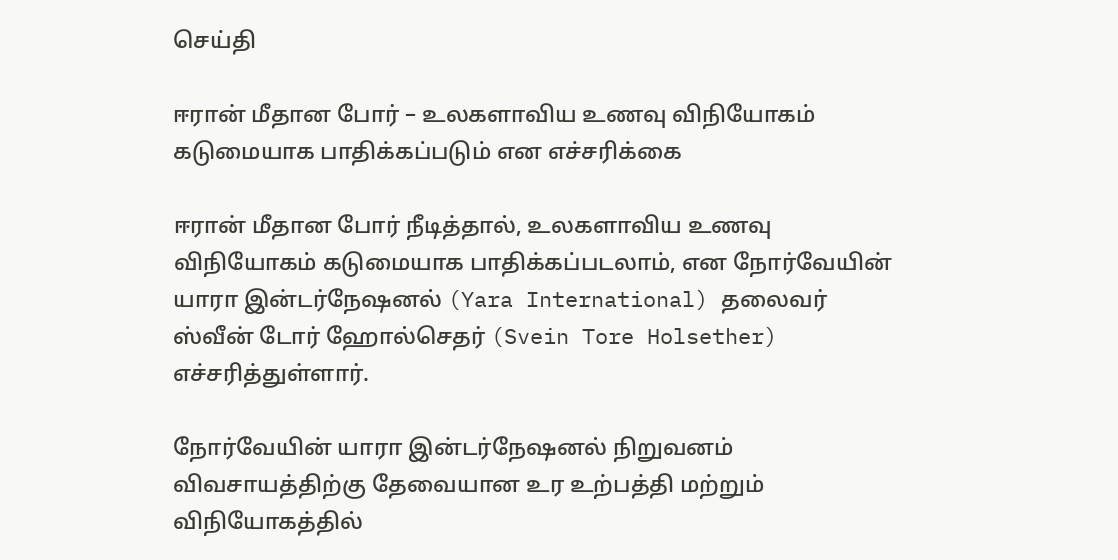செய்தி

ஈரான் மீதான போர் – உலகளாவிய உணவு விநியோகம் கடுமையாக பாதிக்கப்படும் என எச்சரிக்கை

ஈரான் மீதான போர் நீடித்தால், உலகளாவிய உணவு விநியோகம் கடுமையாக பாதிக்கப்படலாம், என நோர்வேயின் யாரா இன்டர்நேஷனல் (Yara International) தலைவர் ஸ்வீன் டோர் ஹோல்செதர் (Svein Tore Holsether) எச்சரித்துள்ளார்.

நோர்வேயின் யாரா இன்டர்நேஷனல் நிறுவனம் விவசாயத்திற்கு தேவையான உர உற்பத்தி மற்றும் விநியோகத்தில்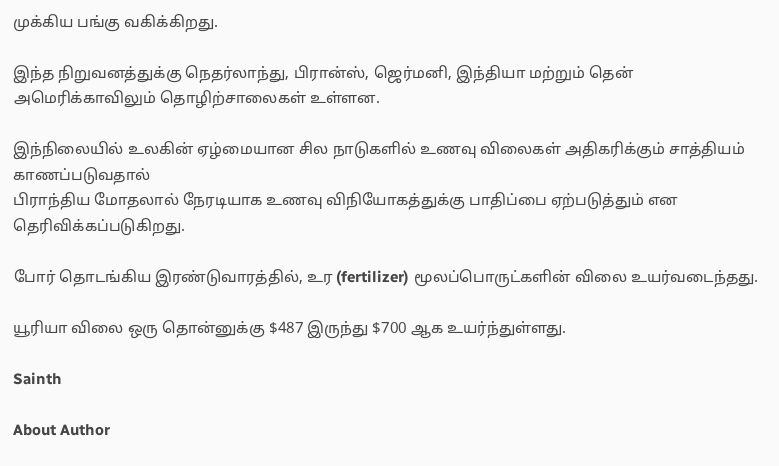முக்கிய பங்கு வகிக்கிறது.

இந்த நிறுவனத்துக்கு நெதர்லாந்து, பிரான்ஸ், ஜெர்மனி, இந்தியா மற்றும் தென் அமெரிக்காவிலும் தொழிற்சாலைகள் உள்ளன.

இந்நிலையில் உலகின் ஏழ்மையான சில நாடுகளில் உணவு விலைகள் அதிகரிக்கும் சாத்தியம் காணப்படுவதால்
பிராந்திய மோதலால் நேரடியாக உணவு விநியோகத்துக்கு பாதிப்பை ஏற்படுத்தும் என தெரிவிக்கப்படுகிறது.

போர் தொடங்கிய இரண்டுவாரத்தில், உர (fertilizer) மூலப்பொருட்களின் விலை உயர்வடைந்தது.

யூரியா விலை ஒரு தொன்னுக்கு $487 இருந்து $700 ஆக உயர்ந்துள்ளது.

Sainth

About Author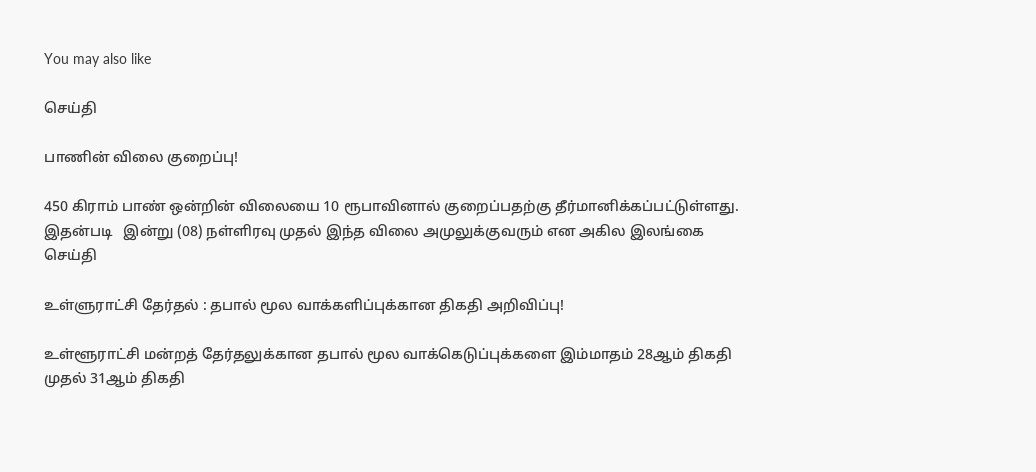You may also like

செய்தி

பாணின் விலை குறைப்பு!

450 கிராம் பாண் ஒன்றின் விலையை 10 ரூபாவினால் குறைப்பதற்கு தீர்மானிக்கப்பட்டுள்ளது. இதன்படி   இன்று (08) நள்ளிரவு முதல் இந்த விலை அமுலுக்குவரும் என அகில இலங்கை
செய்தி

உள்ளுராட்சி தேர்தல் : தபால் மூல வாக்களிப்புக்கான திகதி அறிவிப்பு!

உள்ளூராட்சி மன்றத் தேர்தலுக்கான தபால் மூல வாக்கெடுப்புக்களை இம்மாதம் 28ஆம் திகதி முதல் 31ஆம் திகதி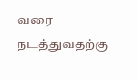வரை நடத்துவதற்கு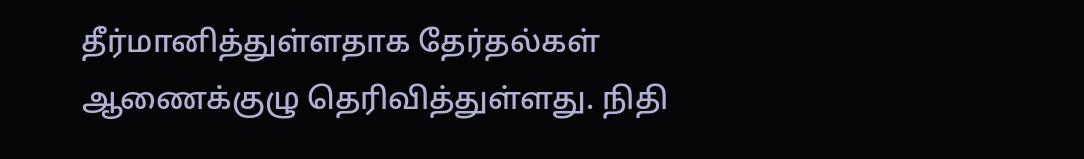தீர்மானித்துள்ளதாக தேர்தல்கள் ஆணைக்குழு தெரிவித்துள்ளது. நிதி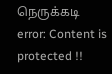நெருக்கடி
error: Content is protected !!